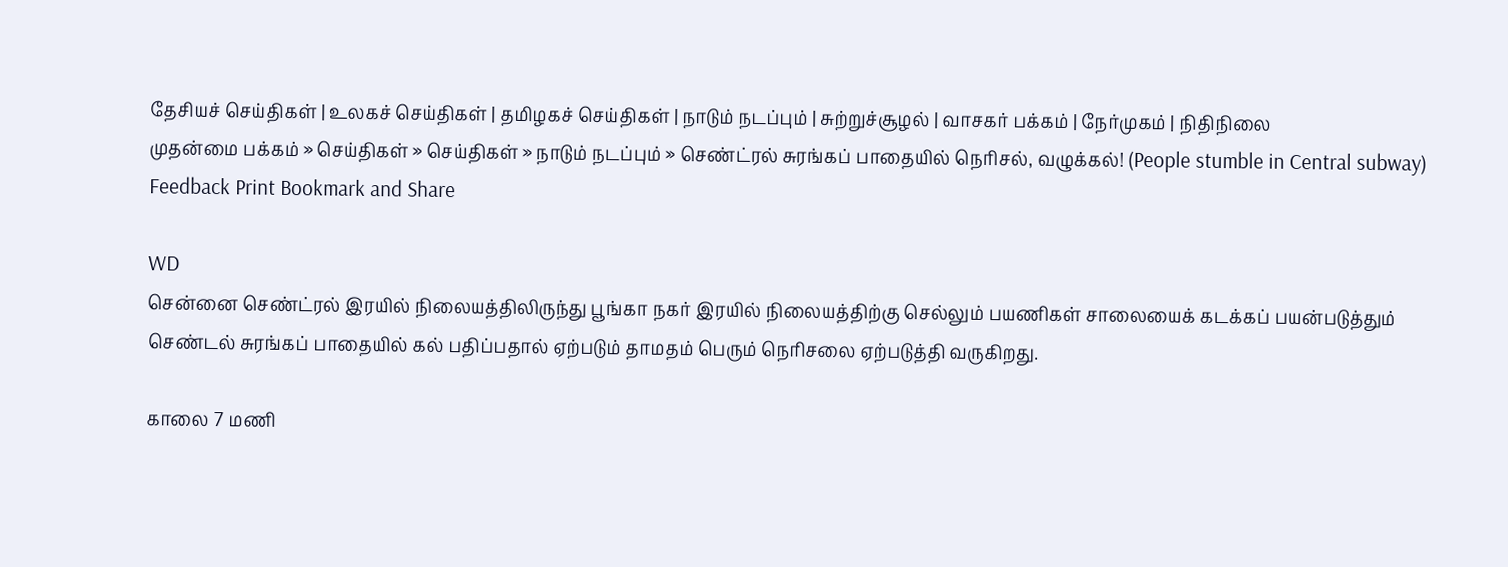தேசியச் செய்திகள் | உலகச் செய்திகள் | தமிழகச் செய்திகள் | நாடும் நடப்பும் | சு‌ற்று‌ச்சூழ‌ல் | வாசக‌ர் ப‌க்க‌ம் | நே‌ர்முக‌ம் | நி‌தி‌நிலை
முதன்மை பக்கம் » செய்திகள் » செய்திகள் » நாடும் நடப்பும் » செண்ட்ரல் சுரங்கப் பாதையில் நெரிசல், வழுக்கல்! (People stumble in Central subway)
Feedback Print Bookmark and Share

WD
சென்னை செண்ட்ரல் இரயில் நிலையத்திலிருந்து பூங்கா நகர் இரயில் நிலையத்திற்கு செல்லும் பயணிகள் சாலையைக் கடக்கப் பயன்படுத்தும் செண்டல் சுரங்கப் பாதையில் கல் பதிப்பதால் ஏற்படும் தாமதம் பெரும் நெரிசலை ஏற்படுத்தி வருகிறது.

காலை 7 மணி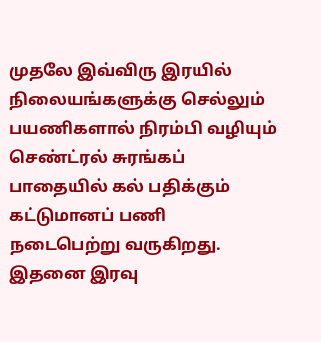முதலே இவ்விரு இரயில் நிலையங்களுக்கு செல்லும் பயணிகளால் நிரம்பி வழியும் செண்ட்ரல் சுரங்கப் பாதையில் கல் பதிக்கும் கட்டுமானப் பணி நடைபெற்று வருகிறது. இதனை இரவு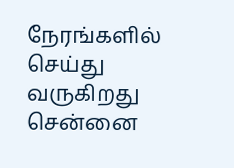நேரங்களில் செய்து வருகிறது சென்னை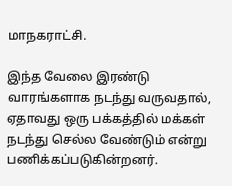மாநகராட்சி.

இந்த வேலை இரண்டு வாரங்களாக நடந்து வருவதால், ஏதாவது ஒரு பக்கத்தில் மக்கள் நடந்து செல்ல வேண்டும் என்று பணிக்கப்படுகின்றனர்.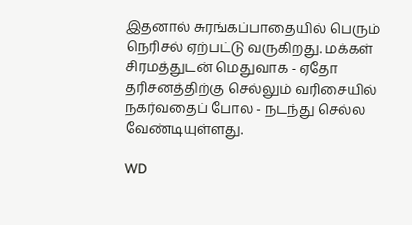இதனால் சுரங்கப்பாதையில் பெரும் நெரிசல் ஏற்பட்டு வருகிறது. மக்கள் சிரமத்துடன் மெதுவாக - ஏதோ தரிசனத்திற்கு செல்லும் வரிசையில் நகர்வதைப் போல - நடந்து செல்ல வேண்டியுள்ளது.

WD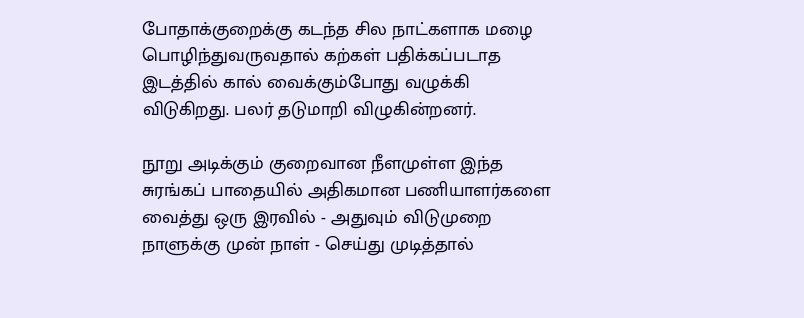போதாக்குறைக்கு கடந்த சில நாட்களாக மழை பொழிந்துவருவதால் கற்கள் பதிக்கப்படாத இடத்தில் கால் வைக்கும்போது வழுக்கி விடுகிறது. பலர் தடுமாறி விழுகின்றனர்.

நூறு அடிக்கும் குறைவான நீளமுள்ள இந்த சுரங்கப் பாதையில் அதிகமான பணியாளர்களை வைத்து ஒரு இரவில் - அதுவும் விடுமுறை நாளுக்கு முன் நாள் - செய்து முடித்தால்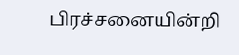பிரச்சனையின்றி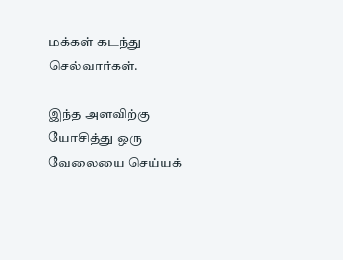மக்கள் கடந்து செல்வார்கள்.

இந்த அளவிற்கு யோசித்து ஒரு வேலையை செய்யக்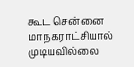கூட சென்னை மாநகராட்சியால் முடியவில்லை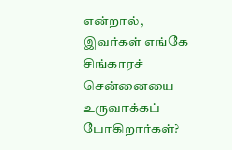என்றால், இவர்கள் எங்கே சிங்காரச் சென்னையை உருவாக்கப் போகிறார்கள்?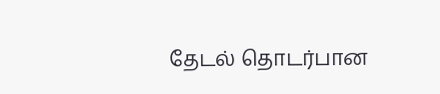தேட‌ல் தொட‌ர்பான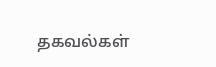தகவ‌ல்க‌ள்